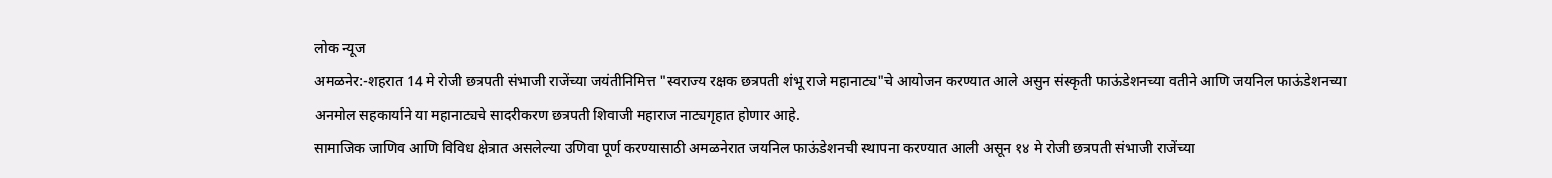लोक न्यूज
अमळनेर:-शहरात 14 मे रोजी छत्रपती संभाजी राजेंच्या जयंतीनिमित्त "स्वराज्य रक्षक छत्रपती शंभू राजे महानाट्य"चे आयोजन करण्यात आले असुन संस्कृती फाऊंडेशनच्या वतीने आणि जयनिल फाऊंडेशनच्या अनमोल सहकार्याने या महानाट्यचे सादरीकरण छत्रपती शिवाजी महाराज नाट्यगृहात होणार आहे.
सामाजिक जाणिव आणि विविध क्षेत्रात असलेल्या उणिवा पूर्ण करण्यासाठी अमळनेरात जयनिल फाऊंडेशनची स्थापना करण्यात आली असून १४ मे रोजी छत्रपती संभाजी राजेंच्या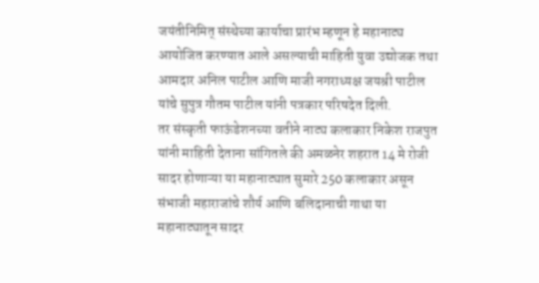जयंतीनिमित् संस्थेच्या कार्याचा प्रारंभ म्हणून हे महानाट्य आयोजित करण्यात आले असल्याची माहिती युवा उद्योजक तथा आमदार अनिल पाटील आणि माजी नगराध्यक्ष जयश्री पाटील यांचे सुपुत्र गौतम पाटील यांनी पत्रकार परिषदेत दिली.
तर संस्कृती फाऊंडेशनच्या वतीने नाट्य कलाकार निकेश राजपुत यांनी माहिती देताना सांगितले की अमळनेर शहरात 14 मे रोजी सादर होणाऱ्या या महानाट्यात सुमारे 250 कलाकार असून संभाजी महाराजांचे शौर्य आणि बलिदानाची गाथा या महानाट्यातून सादर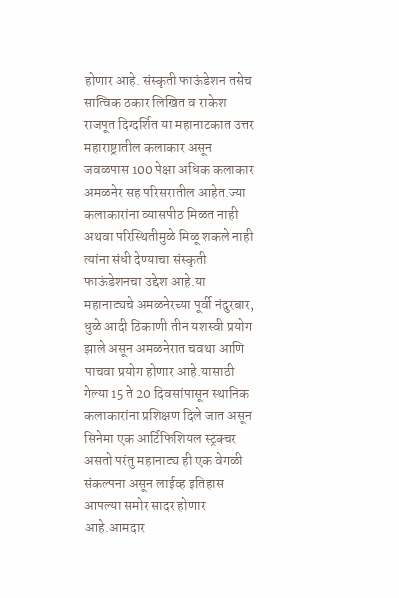होणार आहे. संस्कृती फाऊंडेशन तसेच सात्विक ठकार लिखित व राकेश राजपूत दिग्दर्शित या महानाटकात उत्तर महाराष्ट्रातील कलाकार असून जवळपास 100 पेक्षा अधिक कलाकार अमळनेर सह परिसरातील आहेत.ज्या कलाकारांना व्यासपीठ मिळत नाही अथवा परिस्थितीमुळे मिळू शकले नाही त्यांना संधी देण्याचा संस्कृती फाऊंडेशनचा उद्देश आहे.या महानाट्यचे अमळनेरच्या पूर्वी नंदुरबार, धुळे आदी ठिकाणी तीन यशस्वी प्रयोग झाले असून अमळनेरात चवथा आणि पाचवा प्रयोग होणार आहे.यासाठी गेल्या 15 ते 20 दिवसांपासून स्थानिक कलाकारांना प्रशिक्षण दिले जात असून सिनेमा एक आर्टिफिशियल स्ट्रक्चर असतो परंतु महानाट्य ही एक वेगळी संकल्पना असून लाईव्ह इतिहास आपल्या समोर सादर होणार आहे.आमदार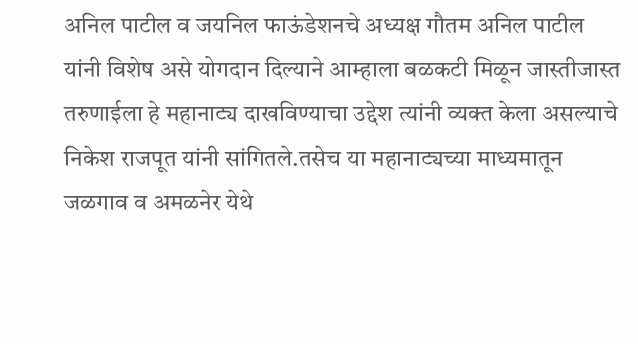अनिल पाटील व जयनिल फाऊंडेशनचे अध्यक्ष गौतम अनिल पाटील यांनी विशेष असे योगदान दिल्याने आम्हाला बळकटी मिळून जास्तीजास्त तरुणाईला हे महानाट्य दाखविण्याचा उद्देश त्यांनी व्यक्त केला असल्याचे निकेश राजपूत यांनी सांगितले.तसेच या महानाट्यच्या माध्यमातून जळगाव व अमळनेर येथे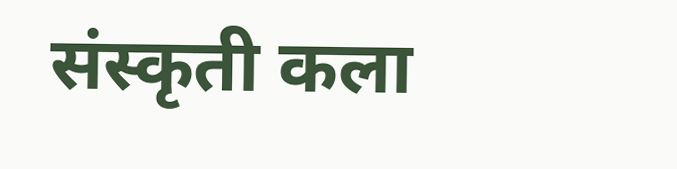संस्कृती कला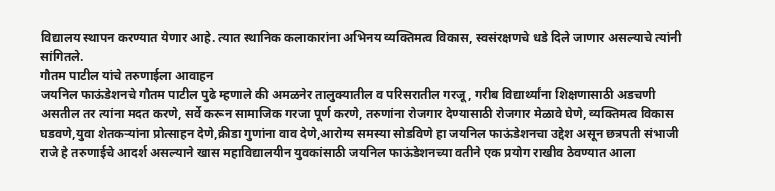विद्यालय स्थापन करण्यात येणार आहे. त्यात स्थानिक कलाकारांना अभिनय व्यक्तिमत्व विकास, स्वसंरक्षणचे धडे दिले जाणार असल्याचे त्यांनी सांगितले.
गौतम पाटील यांचे तरुणाईला आवाहन
जयनिल फाऊंडेशनचे गौतम पाटील पुढे म्हणाले की अमळनेर तालुक्यातील व परिसरातील गरजू, गरीब विद्यार्थ्यांना शिक्षणासाठी अडचणी असतील तर त्यांना मदत करणे, सर्वे करून सामाजिक गरजा पूर्ण करणे, तरुणांना रोजगार देण्यासाठी रोजगार मेळावे घेणे, व्यक्तिमत्व विकास घडवणे,युवा शेतकऱ्यांना प्रोत्साहन देणे,क्रीडा गुणांना वाव देणे,आरोग्य समस्या सोडविणे हा जयनिल फाऊंडेशनचा उद्देश असून छत्रपती संभाजी राजे हे तरुणाईचे आदर्श असल्याने खास महाविद्यालयीन युवकांसाठी जयनिल फाऊंडेशनच्या वतीने एक प्रयोग राखीव ठेवण्यात आला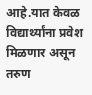आहे.यात केवळ विद्यार्थ्यांना प्रवेश मिळणार असून तरुण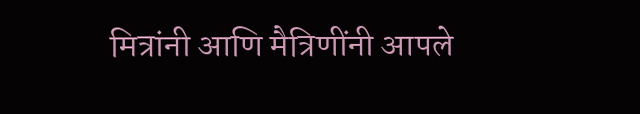मित्रांनी आणि मैत्रिणींनी आपले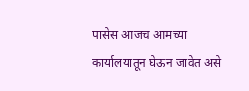पासेस आजच आमच्या कार्यालयातून घेऊन जावेत असे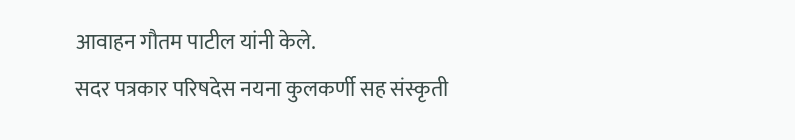आवाहन गौतम पाटील यांनी केले.
सदर पत्रकार परिषदेस नयना कुलकर्णी सह संस्कृती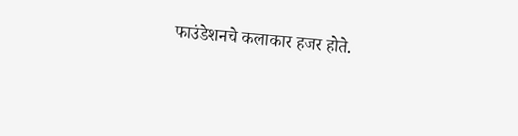फाउंडेशनचे कलाकार हजर होते.